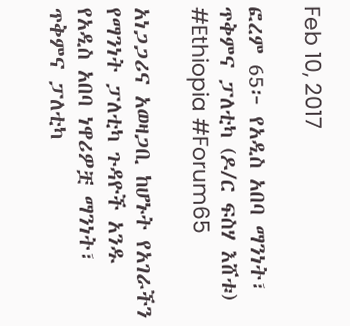Feb 10, 2017

ፎረም 65፦ የአዲስ አበባ ማንነት፣ ጥቅምና ፓለቲካ (ዶ/ር ፍስሃ እሸቱ) #Ethiopia #Forum65

አነጋጋሪና አወዛጋቢ ከሆኑት የአገራችን የማንነት ፓለቲካ ጉዳዮች አንዱ የአዲስ አበባ ነዋሪዎቿ ማንነት፣ ጥቅምና ፓለቲካ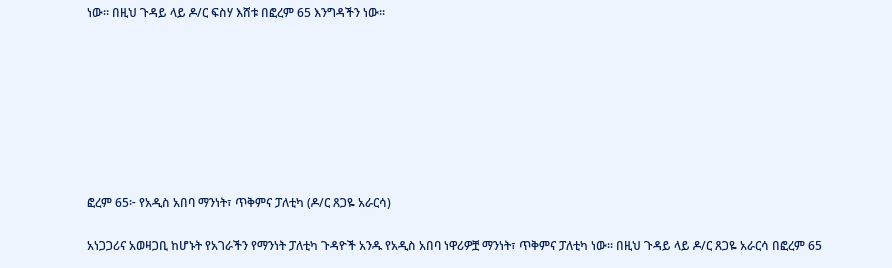ነው። በዚህ ጉዳይ ላይ ዶ/ር ፍስሃ እሸቱ በፎረም 65 እንግዳችን ነው።








ፎረም 65፦ የአዲስ አበባ ማንነት፣ ጥቅምና ፓለቲካ (ዶ/ር ጸጋዬ አራርሳ)

አነጋጋሪና አወዛጋቢ ከሆኑት የአገራችን የማንነት ፓለቲካ ጉዳዮች አንዱ የአዲስ አበባ ነዋሪዎቿ ማንነት፣ ጥቅምና ፓለቲካ ነው። በዚህ ጉዳይ ላይ ዶ/ር ጸጋዬ አራርሳ በፎረም 65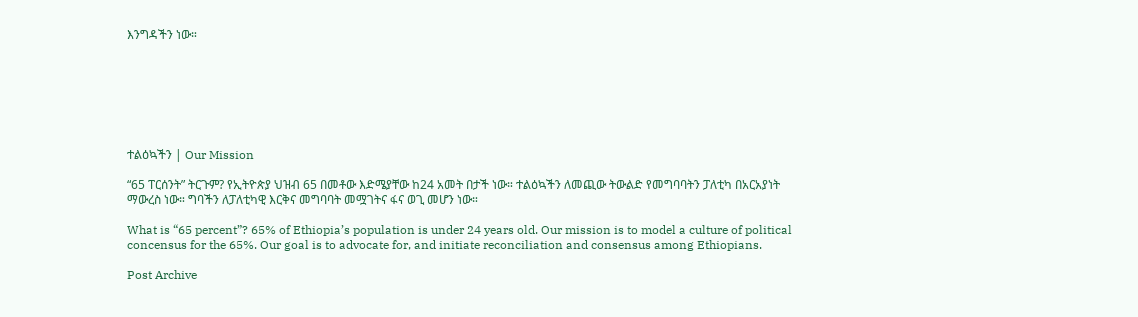እንግዳችን ነው።







ተልዕኳችን | Our Mission

“65 ፐርሰንት” ትርጉም? የኢትዮጵያ ህዝብ 65 በመቶው እድሜያቸው ከ24 አመት በታች ነው። ተልዕኳችን ለመጪው ትውልድ የመግባባትን ፓለቲካ በአርአያነት ማውረስ ነው። ግባችን ለፓለቲካዊ እርቅና መግባባት መሟገትና ፋና ወጊ መሆን ነው።

What is “65 percent”? 65% of Ethiopia’s population is under 24 years old. Our mission is to model a culture of political concensus for the 65%. Our goal is to advocate for, and initiate reconciliation and consensus among Ethiopians.

Post Archive